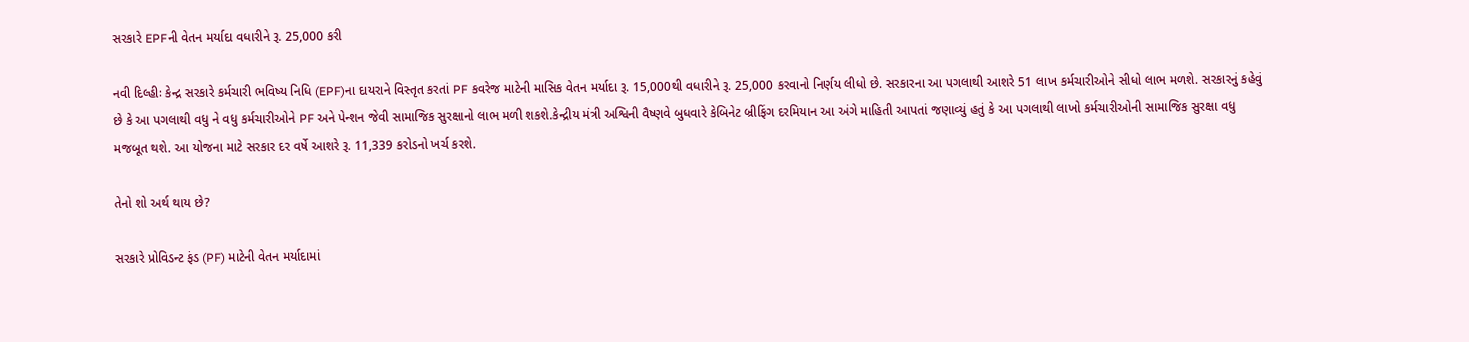સરકારે EPFની વેતન મર્યાદા વધારીને રૂ. 25,000 કરી

નવી દિલ્હીઃ કેન્દ્ર સરકારે કર્મચારી ભવિષ્ય નિધિ (EPF)ના દાયરાને વિસ્તૃત કરતાં PF કવરેજ માટેની માસિક વેતન મર્યાદા રૂ. 15,000થી વધારીને રૂ. 25,000 કરવાનો નિર્ણય લીધો છે. સરકારના આ પગલાથી આશરે 51 લાખ કર્મચારીઓને સીધો લાભ મળશે. સરકારનું કહેવું છે કે આ પગલાથી વધુ ને વધુ કર્મચારીઓને PF અને પેન્શન જેવી સામાજિક સુરક્ષાનો લાભ મળી શકશે.કેન્દ્રીય મંત્રી અશ્વિની વૈષ્ણવે બુધવારે કેબિનેટ બ્રીફિંગ દરમિયાન આ અંગે માહિતી આપતાં જણાવ્યું હતું કે આ પગલાથી લાખો કર્મચારીઓની સામાજિક સુરક્ષા વધુ મજબૂત થશે. આ યોજના માટે સરકાર દર વર્ષે આશરે રૂ. 11,339 કરોડનો ખર્ચ કરશે.

તેનો શો અર્થ થાય છે?

સરકારે પ્રોવિડન્ટ ફંડ (PF) માટેની વેતન મર્યાદામાં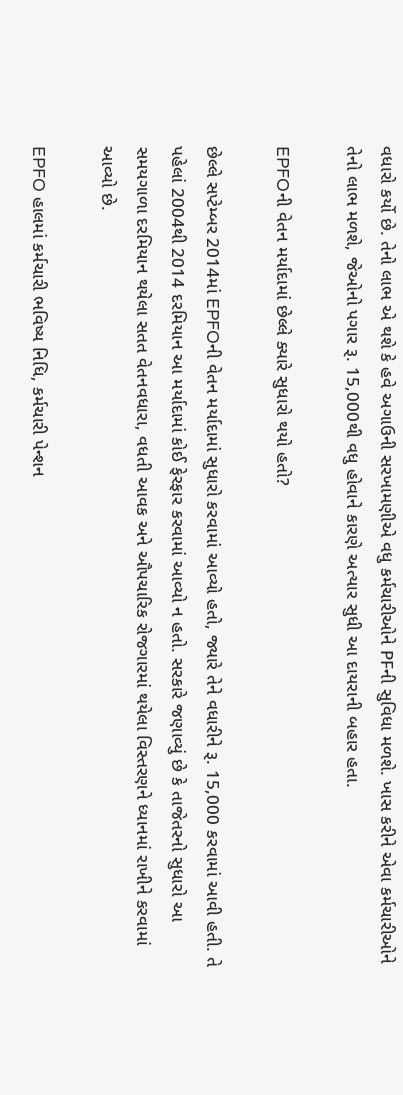વધારો કર્યો છે. તેનો લાભ એ થશે કે હવે અગાઉની સરખામણીએ વધુ કર્મચારીઓને PFની સુવિધા મળશે. ખાસ કરીને એવા કર્મચારીઓને તેનો લાભ મળશે, જેઓનો પગાર રૂ. 15,000થી વધુ હોવાને કારણે અત્યાર સુધી આ દાયરાની બહાર હતા.

EPFOની વેતન મર્યાદામાં છેલ્લે ક્યારે સુધારો થયો હતો?

છેલ્લે સપ્ટેમ્બર 2014માં EPFOની વેતન મર્યાદામાં સુધારો કરવામાં આવ્યો હતો, જ્યારે તેને વધારીને રૂ. 15,000 કરવામાં આવી હતી. તે પહેલાં 2004થી 2014 દરમિયાન આ મર્યાદામાં કોઈ ફેરફાર કરવામાં આવ્યો ન હતો. સરકારે જણાવ્યું છે કે તાજેતરનો સુધારો આ સમયગાળા દરમિયાન થયેલા સતત વેતનવધારા, વધતી આવક અને ઔપચારિક રોજગારમાં થયેલા વિસ્તરણને ધ્યાનમાં રાખીને કરવામાં આવ્યો છે.

EPFO હાલમાં કર્મચારી ભવિષ્ય નિધિ, કર્મચારી પેન્શન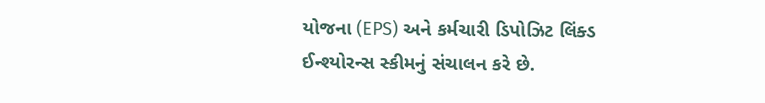યોજના (EPS) અને કર્મચારી ડિપોઝિટ લિંક્ડ ઈન્શ્યોરન્સ સ્કીમનું સંચાલન કરે છે.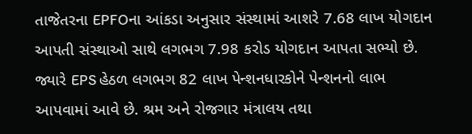તાજેતરના EPFOના આંકડા અનુસાર સંસ્થામાં આશરે 7.68 લાખ યોગદાન આપતી સંસ્થાઓ સાથે લગભગ 7.98 કરોડ યોગદાન આપતા સભ્યો છે. જ્યારે EPS હેઠળ લગભગ 82 લાખ પેન્શનધારકોને પેન્શનનો લાભ આપવામાં આવે છે. શ્રમ અને રોજગાર મંત્રાલય તથા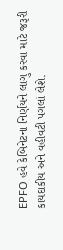EPFO હવે કેબિનેટના નિર્ણયને લાગુ કરવા માટે જરૂરી કાયદાકીય અને વહીવટી પગલાં લેશે.